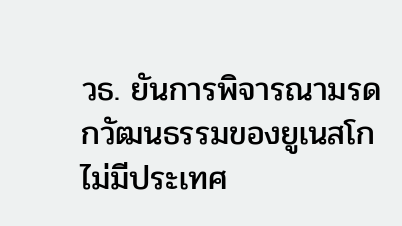วธ. ยันการพิจารณามรดกวัฒนธรรมของยูเนสโก ไม่มีประเทศ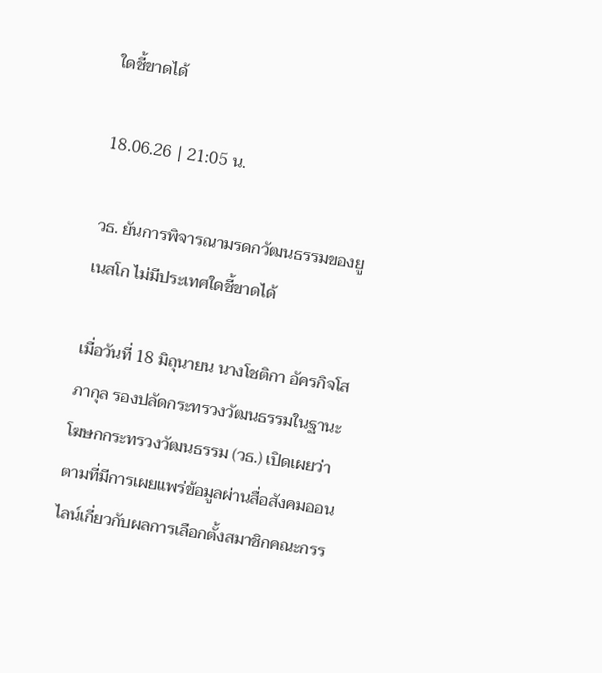ใดชี้ขาดได้

18.06.26 | 21:05 น.

วธ. ยันการพิจารณามรดกวัฒนธรรมของยูเนสโก ไม่มีประเทศใดชี้ขาดได้

เมื่อวันที่ 18 มิถุนายน นางโชติกา อัครกิจโสภากุล รองปลัดกระทรวงวัฒนธรรมในฐานะโฆษกกระทรวงวัฒนธรรม (วธ.) เปิดเผยว่า ตามที่มีการเผยแพร่ข้อมูลผ่านสื่อสังคมออนไลน์เกี่ยวกับผลการเลือกตั้งสมาชิกคณะกรร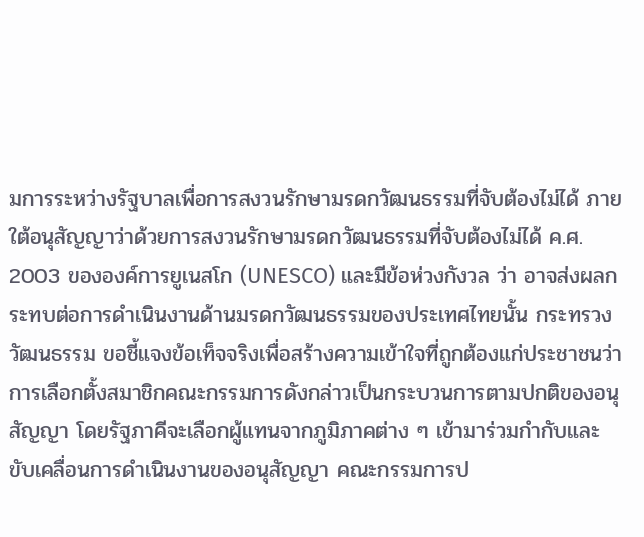มการระหว่างรัฐบาลเพื่อการสงวนรักษามรดกวัฒนธรรมที่จับต้องไม่ได้ ภายใต้อนุสัญญาว่าด้วยการสงวนรักษามรดกวัฒนธรรมที่จับต้องไม่ได้ ค.ศ. 2003 ขององค์การยูเนสโก (UNESCO) และมีข้อห่วงกังวล ว่า อาจส่งผลกระทบต่อการดำเนินงานด้านมรดกวัฒนธรรมของประเทศไทยนั้น กระทรวงวัฒนธรรม ขอชี้แจงข้อเท็จจริงเพื่อสร้างความเข้าใจที่ถูกต้องแก่ประชาชนว่า การเลือกตั้งสมาชิกคณะกรรมการดังกล่าวเป็นกระบวนการตามปกติของอนุสัญญา โดยรัฐภาคีจะเลือกผู้แทนจากภูมิภาคต่าง ๆ เข้ามาร่วมกำกับและขับเคลื่อนการดำเนินงานของอนุสัญญา คณะกรรมการป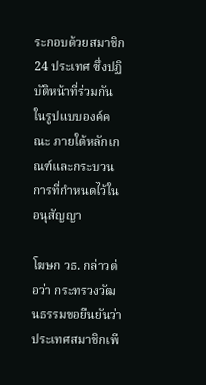ระกอบด้วยสมาชิก 24 ประเทศ ซึ่งปฏิบัติหน้าที่ร่วมกันในรูปแบบองค์คณะ ภายใต้หลักเกณฑ์และกระบวนการที่กำหนดไว้ในอนุสัญญา

โฆษก วธ. กล่าวต่อว่า กระทรวงวัฒนธรรมขอยืนยันว่า ประเทศสมาชิกเพี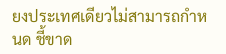ยงประเทศเดียวไม่สามารถกำหนด ชี้ขาด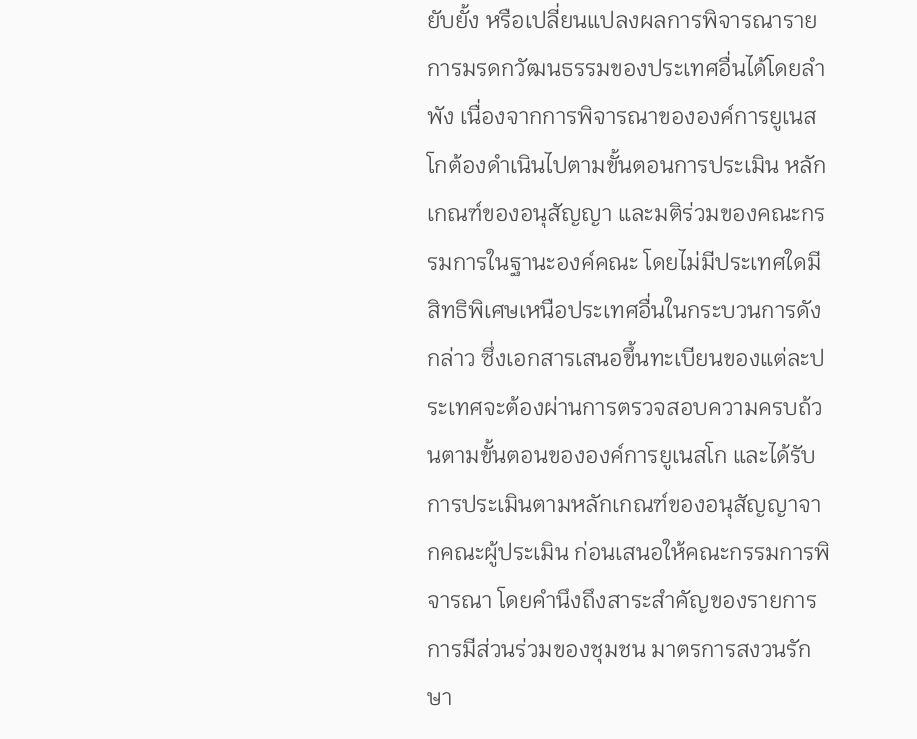ยับยั้ง หรือเปลี่ยนแปลงผลการพิจารณารายการมรดกวัฒนธรรมของประเทศอื่นได้โดยลำพัง เนื่องจากการพิจารณาขององค์การยูเนสโกต้องดำเนินไปตามขั้นตอนการประเมิน หลักเกณฑ์ของอนุสัญญา และมติร่วมของคณะกรรมการในฐานะองค์คณะ โดยไม่มีประเทศใดมีสิทธิพิเศษเหนือประเทศอื่นในกระบวนการดังกล่าว ซึ่งเอกสารเสนอขึ้นทะเบียนของแต่ละประเทศจะต้องผ่านการตรวจสอบความครบถ้วนตามขั้นตอนขององค์การยูเนสโก และได้รับการประเมินตามหลักเกณฑ์ของอนุสัญญาจากคณะผู้ประเมิน ก่อนเสนอให้คณะกรรมการพิจารณา โดยคำนึงถึงสาระสำคัญของรายการ การมีส่วนร่วมของชุมชน มาตรการสงวนรักษา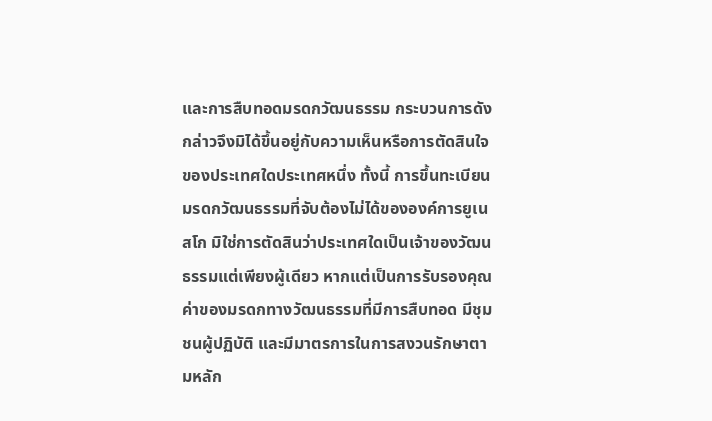และการสืบทอดมรดกวัฒนธรรม กระบวนการดังกล่าวจึงมิได้ขึ้นอยู่กับความเห็นหรือการตัดสินใจของประเทศใดประเทศหนึ่ง ทั้งนี้ การขึ้นทะเบียนมรดกวัฒนธรรมที่จับต้องไม่ได้ขององค์การยูเนสโก มิใช่การตัดสินว่าประเทศใดเป็นเจ้าของวัฒนธรรมแต่เพียงผู้เดียว หากแต่เป็นการรับรองคุณค่าของมรดกทางวัฒนธรรมที่มีการสืบทอด มีชุมชนผู้ปฏิบัติ และมีมาตรการในการสงวนรักษาตามหลัก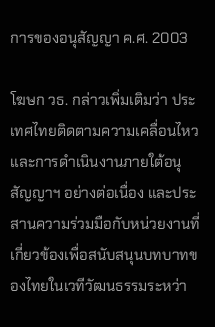การของอนุสัญญา ค.ศ. 2003

โฆษก วธ. กล่าวเพิ่มเติมว่า ประเทศไทยติดตามความเคลื่อนไหวและการดำเนินงานภายใต้อนุสัญญาฯ อย่างต่อเนื่อง และประสานความร่วมมือกับหน่วยงานที่เกี่ยวข้องเพื่อสนับสนุนบทบาทของไทยในเวทีวัฒนธรรมระหว่า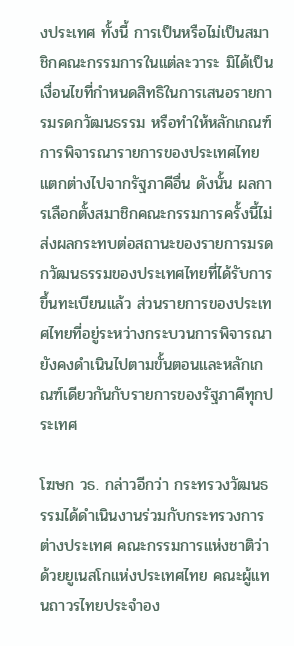งประเทศ ทั้งนี้ การเป็นหรือไม่เป็นสมาชิกคณะกรรมการในแต่ละวาระ มิได้เป็นเงื่อนไขที่กำหนดสิทธิในการเสนอรายการมรดกวัฒนธรรม หรือทำให้หลักเกณฑ์การพิจารณารายการของประเทศไทยแตกต่างไปจากรัฐภาคีอื่น ดังนั้น ผลการเลือกตั้งสมาชิกคณะกรรมการครั้งนี้ไม่ส่งผลกระทบต่อสถานะของรายการมรดกวัฒนธรรมของประเทศไทยที่ได้รับการขึ้นทะเบียนแล้ว ส่วนรายการของประเทศไทยที่อยู่ระหว่างกระบวนการพิจารณา ยังคงดำเนินไปตามขั้นตอนและหลักเกณฑ์เดียวกันกับรายการของรัฐภาคีทุกประเทศ

โฆษก วธ. กล่าวอีกว่า กระทรวงวัฒนธรรมได้ดำเนินงานร่วมกับกระทรวงการต่างประเทศ คณะกรรมการแห่งชาติว่าด้วยยูเนสโกแห่งประเทศไทย คณะผู้แทนถาวรไทยประจำอง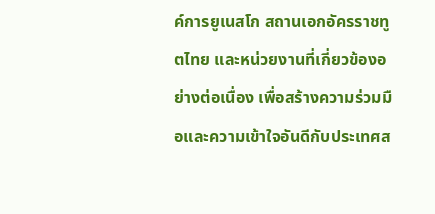ค์การยูเนสโก สถานเอกอัครราชทูตไทย และหน่วยงานที่เกี่ยวข้องอย่างต่อเนื่อง เพื่อสร้างความร่วมมือและความเข้าใจอันดีกับประเทศส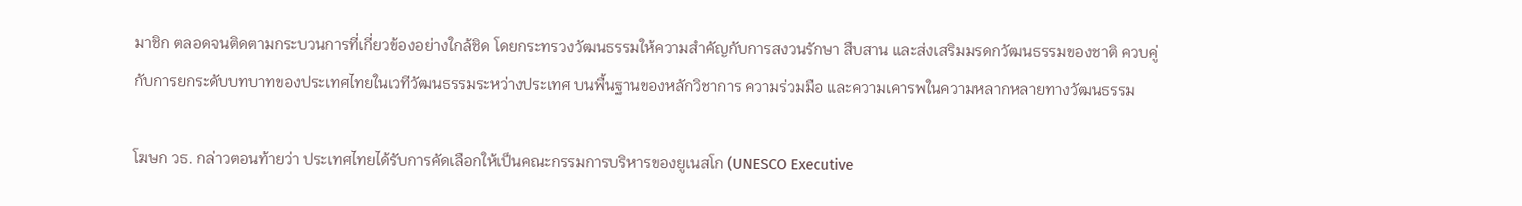มาชิก ตลอดจนติดตามกระบวนการที่เกี่ยวข้องอย่างใกล้ชิด โดยกระทรวงวัฒนธรรมให้ความสำคัญกับการสงวนรักษา สืบสาน และส่งเสริมมรดกวัฒนธรรมของชาติ ควบคู่กับการยกระดับบทบาทของประเทศไทยในเวทีวัฒนธรรมระหว่างประเทศ บนพื้นฐานของหลักวิชาการ ความร่วมมือ และความเคารพในความหลากหลายทางวัฒนธรรม

โฆษก วธ. กล่าวตอนท้ายว่า ประเทศไทยได้รับการคัดเลือกให้เป็นคณะกรรมการบริหารของยูเนสโก (UNESCO Executive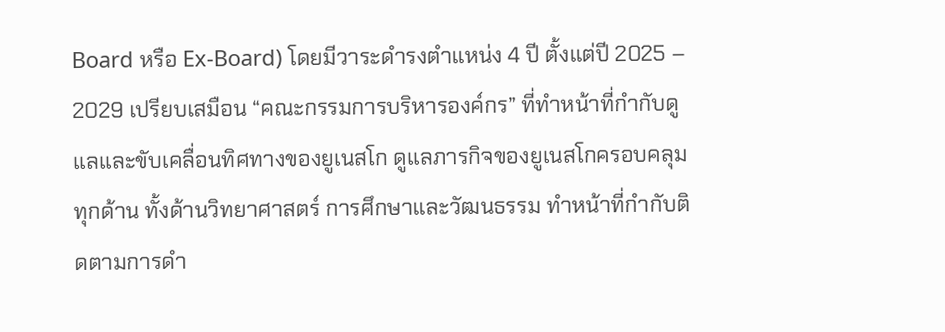Board หรือ Ex-Board) โดยมีวาระดำรงตำแหน่ง 4 ปี ตั้งแต่ปี 2025 – 2029 เปรียบเสมือน “คณะกรรมการบริหารองค์กร” ที่ทำหน้าที่กำกับดูแลและขับเคลื่อนทิศทางของยูเนสโก ดูแลภารกิจของยูเนสโกครอบคลุมทุกด้าน ทั้งด้านวิทยาศาสตร์ การศึกษาและวัฒนธรรม ทำหน้าที่กำกับติดตามการดำ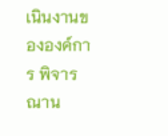เนินงานขององค์การ พิจารณาน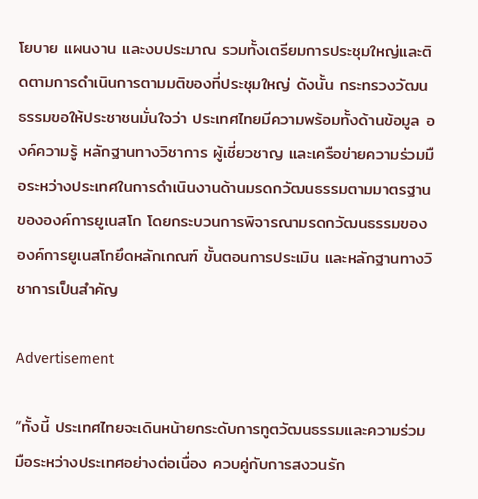โยบาย แผนงาน และงบประมาณ รวมทั้งเตรียมการประชุมใหญ่และติดตามการดำเนินการตามมติของที่ประชุมใหญ่ ดังนั้น กระทรวงวัฒนธรรมขอให้ประชาชนมั่นใจว่า ประเทศไทยมีความพร้อมทั้งด้านข้อมูล องค์ความรู้ หลักฐานทางวิชาการ ผู้เชี่ยวชาญ และเครือข่ายความร่วมมือระหว่างประเทศในการดำเนินงานด้านมรดกวัฒนธรรมตามมาตรฐานขององค์การยูเนสโก โดยกระบวนการพิจารณามรดกวัฒนธรรมขององค์การยูเนสโกยึดหลักเกณฑ์ ขั้นตอนการประเมิน และหลักฐานทางวิชาการเป็นสำคัญ

Advertisement

“ทั้งนี้ ประเทศไทยจะเดินหน้ายกระดับการทูตวัฒนธรรมและความร่วมมือระหว่างประเทศอย่างต่อเนื่อง ควบคู่กับการสงวนรัก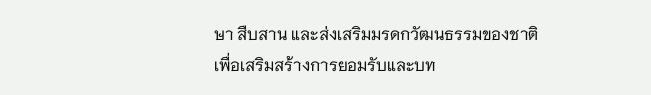ษา สืบสาน และส่งเสริมมรดกวัฒนธรรมของชาติ เพื่อเสริมสร้างการยอมรับและบท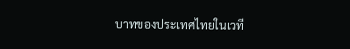บาทของประเทศไทยในเวที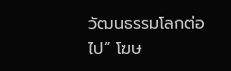วัฒนธรรมโลกต่อไป” โฆษ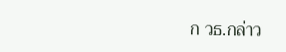ก วธ.กล่าว